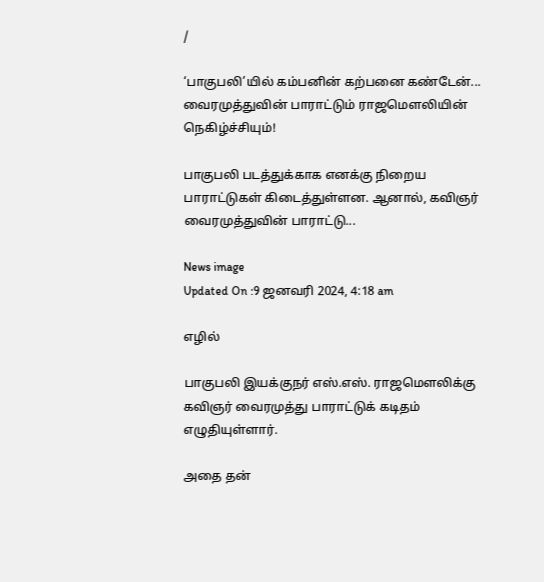/

‘பாகுபலி’யில் கம்பனின் கற்பனை கண்டேன்... வைரமுத்துவின் பாராட்டும் ராஜமெளலியின் நெகிழ்ச்சியும்!

பாகுபலி படத்துக்காக எனக்கு நிறைய பாராட்டுகள் கிடைத்துள்ளன. ஆனால், கவிஞர் வைரமுத்துவின் பாராட்டு...

News image
Updated On :9 ஜனவரி 2024, 4:18 am

எழில்

பாகுபலி இயக்குநர் எஸ்.எஸ். ராஜமெளலிக்கு கவிஞர் வைரமுத்து பாராட்டுக் கடிதம் எழுதியுள்ளார்.

அதை தன்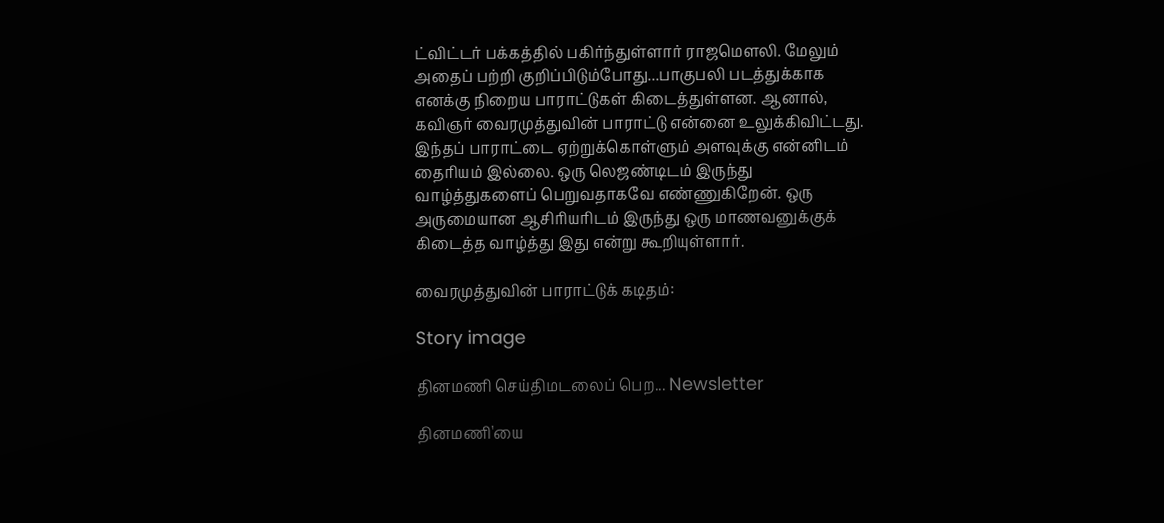ட்விட்டர் பக்கத்தில் பகிர்ந்துள்ளார் ராஜமெளலி. மேலும் அதைப் பற்றி குறிப்பிடும்போது...பாகுபலி படத்துக்காக எனக்கு நிறைய பாராட்டுகள் கிடைத்துள்ளன. ஆனால், கவிஞர் வைரமுத்துவின் பாராட்டு என்னை உலுக்கிவிட்டது. இந்தப் பாராட்டை ஏற்றுக்கொள்ளும் அளவுக்கு என்னிடம் தைரியம் இல்லை. ஒரு லெஜண்டிடம் இருந்து வாழ்த்துகளைப் பெறுவதாகவே எண்ணுகிறேன். ஒரு அருமையான ஆசிரியரிடம் இருந்து ஒரு மாணவனுக்குக் கிடைத்த வாழ்த்து இது என்று கூறியுள்ளார்.

வைரமுத்துவின் பாராட்டுக் கடிதம்:

Story image

தினமணி செய்திமடலைப் பெற... Newsletter

தினமணி'யை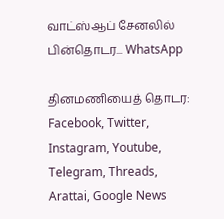வாட்ஸ்ஆப் சேனலில் பின்தொடர... WhatsApp

தினமணியைத் தொடர: Facebook, Twitter, Instagram, Youtube, Telegram, Threads, Arattai, Google News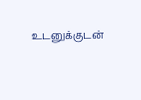உடனுக்குடன்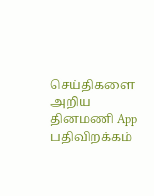செய்திகளை அறிய தினமணி App பதிவிறக்கம்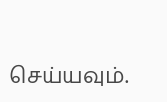செய்யவும்.